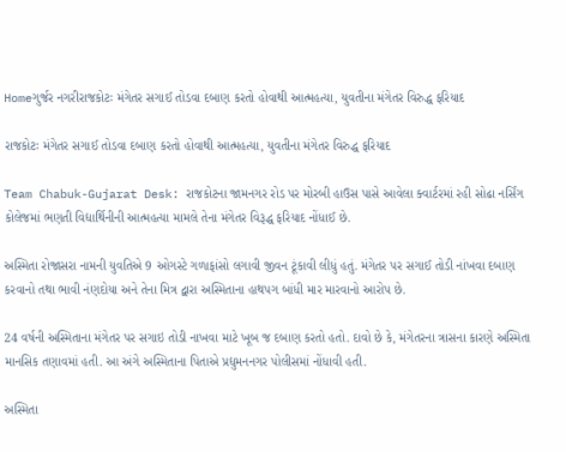Homeગુર્જર નગરીરાજકોટઃ મંગેતર સગાઈ તોડવા દબાણ કરતો હોવાથી આત્મહત્યા, યુવતીના મંગેતર વિરુદ્ધ ફરિયાદ

રાજકોટઃ મંગેતર સગાઈ તોડવા દબાણ કરતો હોવાથી આત્મહત્યા, યુવતીના મંગેતર વિરુદ્ધ ફરિયાદ

Team Chabuk-Gujarat Desk: રાજકોટના જામનગર રોડ પર મોરબી હાઉસ પાસે આવેલા ક્વાર્ટરમાં રહી સોઢા નર્સિંગ કોલેજમાં ભણતી વિદ્યાર્થિનીની આત્મહત્યા મામલે તેના મંગેતર વિરૂદ્ધ ફરિયાદ નોંધાઈ છે.

અસ્મિતા રોજાસરા નામની યુવતિએ 9 ઓગસ્ટે ગળાફાંસો લગાવી જીવન ટૂંકાવી લીધું હતું. મંગેતર પર સગાઈ તોડી નાંખવા દબાણ કરવાનો તથા ભાવી નંણદોયા અને તેના મિત્ર દ્વારા અસ્મિતાના હાથપગ બાંધી માર મારવાનો આરોપ છે.

24 વર્ષની અસ્મિતાના મંગેતર પર સગાઇ તોડી નાખવા માટે ખૂબ જ દબાણ કરતો હતો. દાવો છે કે, મંગેતરના ત્રાસના કારણે અસ્મિતા માનસિક તણાવમાં હતી. આ અંગે અસ્મિતાના પિતાએ પ્રદ્યુમનનગર પોલીસમાં નોંધાવી હતી.

અસ્મિતા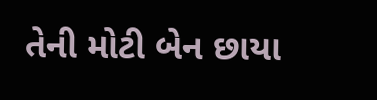તેની મોટી બેન છાયા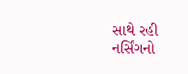સાથે રહી નર્સિંગનો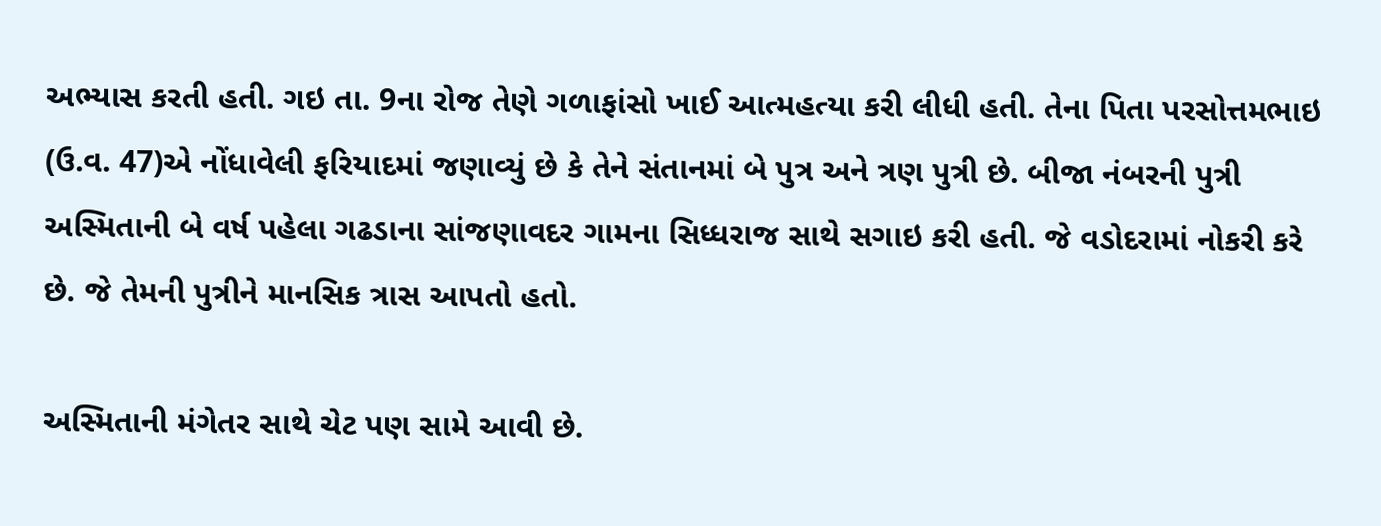અભ્યાસ કરતી હતી. ગઇ તા. 9ના રોજ તેણે ગળાફાંસો ખાઈ આત્મહત્યા કરી લીધી હતી. તેના પિતા પરસોત્તમભાઇ (ઉ.વ. 47)એ નોંધાવેલી ફરિયાદમાં જણાવ્યું છે કે તેને સંતાનમાં બે પુત્ર અને ત્રણ પુત્રી છે. બીજા નંબરની પુત્રી અસ્મિતાની બે વર્ષ પહેલા ગઢડાના સાંજણાવદર ગામના સિધ્ધરાજ સાથે સગાઇ કરી હતી. જે વડોદરામાં નોકરી કરે છે. જે તેમની પુત્રીને માનસિક ત્રાસ આપતો હતો.

અસ્મિતાની મંગેતર સાથે ચેટ પણ સામે આવી છે.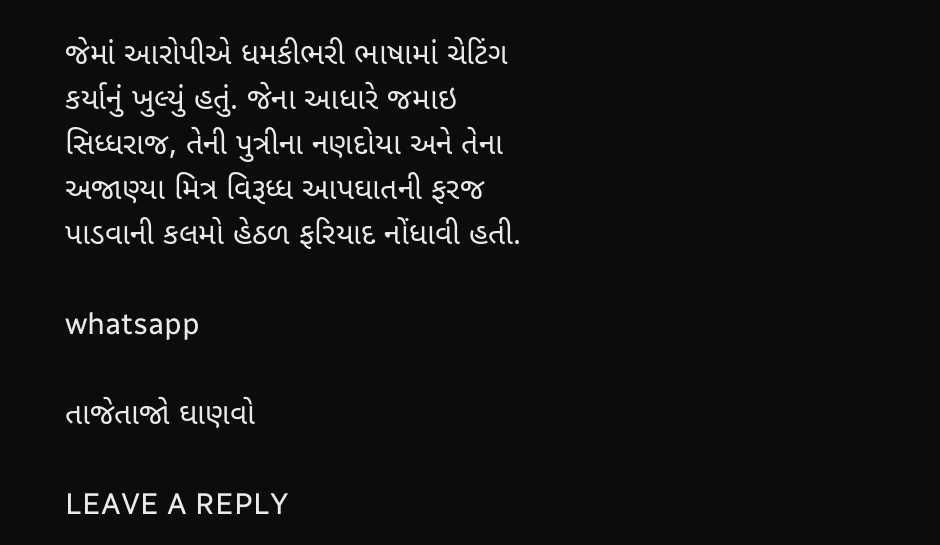જેમાં આરોપીએ ધમકીભરી ભાષામાં ચેટિંગ કર્યાનું ખુલ્યું હતું. જેના આધારે જમાઇ સિધ્ધરાજ, તેની પુત્રીના નણદોયા અને તેના અજાણ્યા મિત્ર વિરૂધ્ધ આપઘાતની ફરજ પાડવાની કલમો હેઠળ ફરિયાદ નોંધાવી હતી.

whatsapp

તાજેતાજો ઘાણવો

LEAVE A REPLY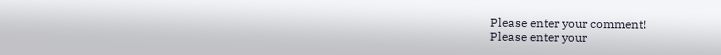Please enter your comment!
Please enter your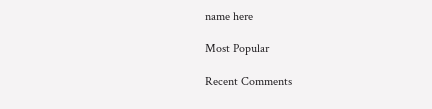name here

Most Popular

Recent Comments